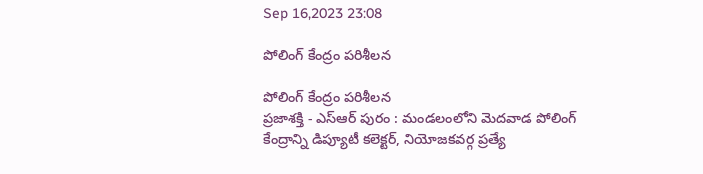Sep 16,2023 23:08

పోలింగ్‌ కేంద్రం పరిశీలన

పోలింగ్‌ కేంద్రం పరిశీలన
ప్రజాశక్తి - ఎస్‌ఆర్‌ పురం : మండలంలోని మెదవాడ పోలింగ్‌ కేంద్రాన్ని డిప్యూటీ కలెక్టర్‌, నియోజకవర్గ ప్రత్యే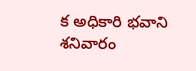క అధికారి భవాని శనివారం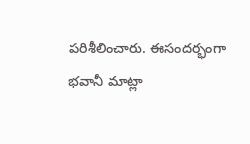పరిశీలించారు. ఈసందర్భంగా భవానీ మాట్లా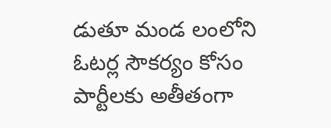డుతూ మండ లంలోని ఓటర్ల సౌకర్యం కోసం పార్టీలకు అతీతంగా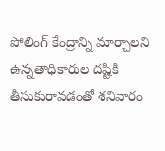పోలింగ్‌ కేంద్రాన్ని మార్చాలని ఉన్నతాధికారుల దష్టికి తీసుకురావడంతో శనివారం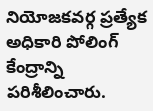నియోజకవర్గ ప్రత్యేక అధికారి పోలింగ్‌ కేంద్రాన్ని పరిశీలించారు.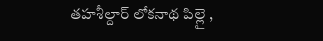తహశీల్దార్‌ లోకనాథ పిల్లై ,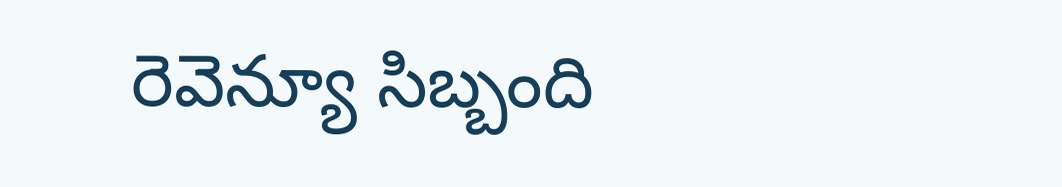రెవెన్యూ సిబ్బంది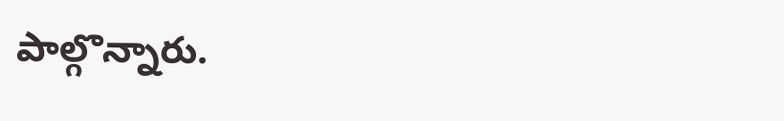పాల్గొన్నారు.